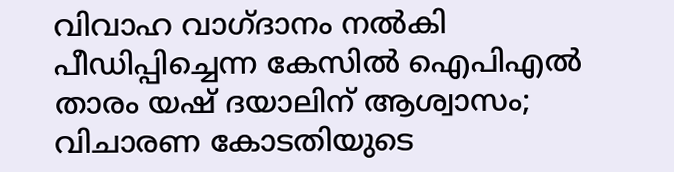വിവാഹ വാഗ്ദാനം നൽകി പീഡിപ്പിച്ചെന്ന കേസിൽ ഐപിഎൽ താരം യഷ് ദയാലിന് ആശ്വാസം; വിചാരണ കോടതിയുടെ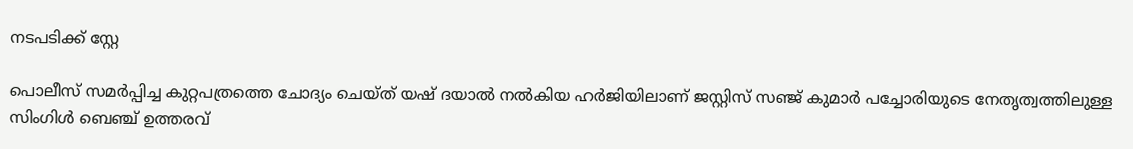നടപടിക്ക് സ്റ്റേ

പൊലീസ് സമർപ്പിച്ച കുറ്റപത്രത്തെ ചോദ‍്യം ചെയ്ത് യഷ് ദയാൽ നൽകിയ ഹർജിയിലാണ് ജസ്റ്റിസ് സഞ്ജ് കുമാർ പച്ചോരിയുടെ നേതൃത്വത്തിലുള്ള സിംഗിൾ ബെഞ്ച് ഉത്തരവ്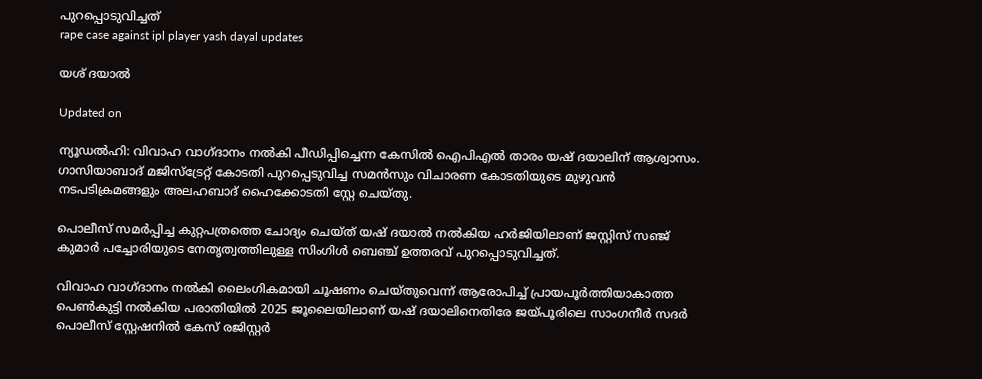പുറപ്പൊടുവിച്ചത്
rape case against ipl player yash dayal updates

യശ് ദയാൽ

Updated on

ന‍്യൂഡൽഹി: വിവാഹ വാഗ്ദാനം നൽകി പീഡിപ്പിച്ചെന്ന കേസിൽ ഐപിഎൽ താരം യഷ് ദയാലിന് ആശ്വാസം. ഗാസിയാബാദ് മജിസ്ട്രേറ്റ് കോടതി പുറപ്പെടുവിച്ച സമൻസും വിചാരണ കോടതിയുടെ മുഴുവൻ നടപടിക്രമങ്ങളും അലഹബാദ് ഹൈക്കോടതി സ്റ്റേ ചെയ്തു.

പൊലീസ് സമർപ്പിച്ച കുറ്റപത്രത്തെ ചോദ‍്യം ചെയ്ത് യഷ് ദയാൽ നൽകിയ ഹർജിയിലാണ് ജസ്റ്റിസ് സഞ്ജ് കുമാർ പച്ചോരിയുടെ നേതൃത്വത്തിലുള്ള സിംഗിൾ ബെഞ്ച് ഉത്തരവ് പുറപ്പൊടുവിച്ചത്.

വിവാഹ വാഗ്ദാനം നൽകി ലൈംഗികമായി ചൂഷണം ചെയ്തുവെന്ന് ആരോപിച്ച് പ്രായപൂർത്തിയാകാത്ത പെൺകുട്ടി നൽകിയ പരാതിയിൽ 2025 ജൂലൈയിലാണ് യഷ് ദയാലിനെതിരേ ജയ്പൂരിലെ സാംഗനീർ സദർ പൊലീസ് സ്റ്റേഷനിൽ കേസ് രജിസ്റ്റർ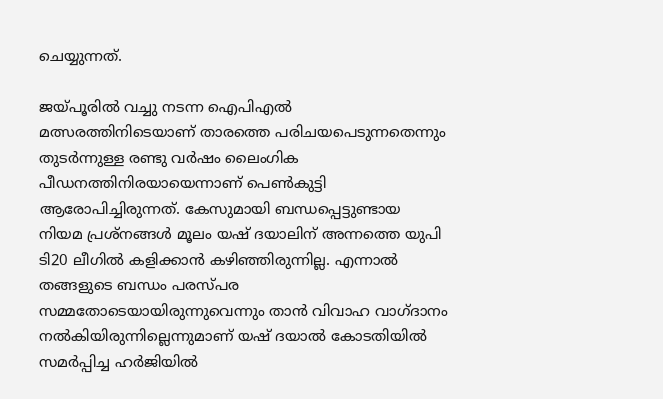ചെയ്യുന്നത്.

ജയ്പൂരിൽ വച്ചു നടന്ന ഐപിഎൽ മത്സരത്തിനിടെയാണ് താരത്തെ പരിചയപെടുന്നതെന്നും തുടർന്നുള്ള രണ്ടു വർഷം ലൈംഗിക പീഡനത്തിനിരയായെന്നാണ് പെൺകുട്ടി ആരോപിച്ചിരുന്നത്. കേസുമായി ബന്ധപ്പെട്ടുണ്ടായ നിയമ പ്രശ്നങ്ങൾ മൂലം യഷ് ദയാലിന് അന്നത്തെ യുപി ടി20 ലീഗിൽ കളിക്കാൻ കഴിഞ്ഞിരുന്നില്ല. എന്നാൽ തങ്ങളുടെ ബന്ധം പരസ്പര സമ്മതോടെയായിരുന്നുവെന്നും താൻ വിവാഹ വാഗ്ദാനം നൽകിയിരുന്നില്ലെന്നുമാണ് യഷ് ദയാൽ കോടതിയിൽ സമർപ്പിച്ച ഹർജിയിൽ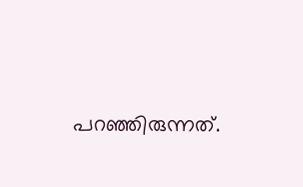പറഞ്ഞിരുന്നത്.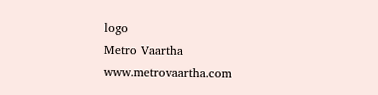logo
Metro Vaartha
www.metrovaartha.com